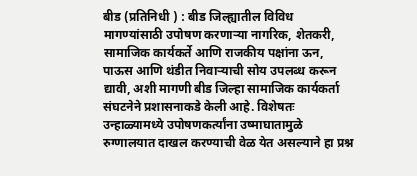बीड (प्रतिनिधी ) : बीड जिल्ह्यातील विविध मागण्यांसाठी उपोषण करणाऱ्या नागरिक, शेतकरी, सामाजिक कार्यकर्ते आणि राजकीय पक्षांना ऊन, पाऊस आणि थंडीत निवाऱ्याची सोय उपलब्ध करून द्यावी, अशी मागणी बीड जिल्हा सामाजिक कार्यकर्ता संघटनेने प्रशासनाकडे केली आहे. विशेषतः उन्हाळ्यामध्ये उपोषणकर्त्यांना उष्माघातामुळे रुग्णालयात दाखल करण्याची वेळ येत असल्याने हा प्रश्न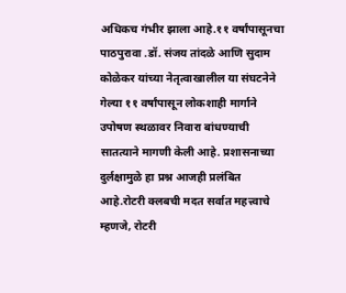अधिकच गंभीर झाला आहे.११ वर्षांपासूनचा पाठपुरावा .डॉ. संजय तांदळे आणि सुदाम कोळेकर यांच्या नेतृत्वाखालील या संघटनेने गेल्या ११ वर्षांपासून लोकशाही मार्गाने उपोषण स्थळावर निवारा बांधण्याची सातत्याने मागणी केली आहे. प्रशासनाच्या दुर्लक्षामुळे हा प्रश्न आजही प्रलंबित आहे.रोटरी क्लबची मदत सर्वात महत्त्वाचे म्हणजे, रोटरी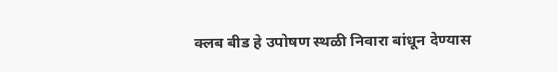क्लब बीड हे उपोषण स्थळी निवारा बांधून देण्यास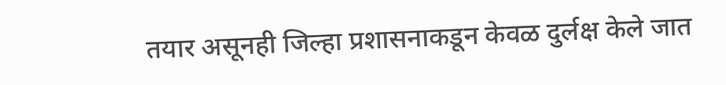तयार असूनही जिल्हा प्रशासनाकडून केवळ दुर्लक्ष केले जात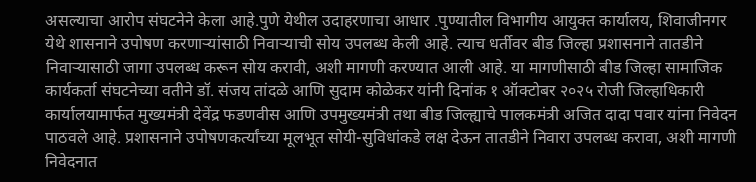असल्याचा आरोप संघटनेने केला आहे.पुणे येथील उदाहरणाचा आधार .पुण्यातील विभागीय आयुक्त कार्यालय, शिवाजीनगर येथे शासनाने उपोषण करणाऱ्यांसाठी निवाऱ्याची सोय उपलब्ध केली आहे. त्याच धर्तीवर बीड जिल्हा प्रशासनाने तातडीने निवाऱ्यासाठी जागा उपलब्ध करून सोय करावी, अशी मागणी करण्यात आली आहे. या मागणीसाठी बीड जिल्हा सामाजिक कार्यकर्ता संघटनेच्या वतीने डॉ. संजय तांदळे आणि सुदाम कोळेकर यांनी दिनांक १ ऑक्टोबर २०२५ रोजी जिल्हाधिकारी कार्यालयामार्फत मुख्यमंत्री देवेंद्र फडणवीस आणि उपमुख्यमंत्री तथा बीड जिल्ह्याचे पालकमंत्री अजित दादा पवार यांना निवेदन पाठवले आहे. प्रशासनाने उपोषणकर्त्यांच्या मूलभूत सोयी-सुविधांकडे लक्ष देऊन तातडीने निवारा उपलब्ध करावा, अशी मागणी निवेदनात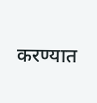करण्यात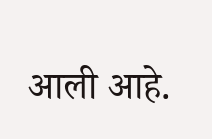आली आहे.